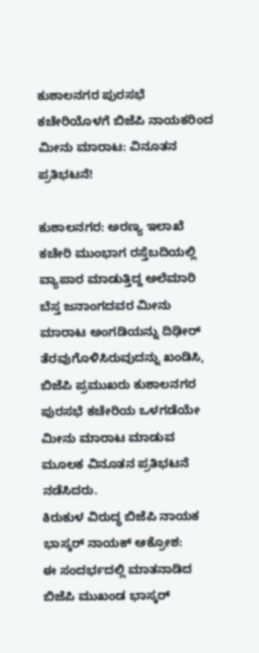ಕುಶಾಲನಗರ ಪುರಸಭೆ ಕಚೇರಿಯೊಳಗೆ ಬಿಜೆಪಿ ನಾಯಕರಿಂದ ಮೀನು ಮಾರಾಟ: ವಿನೂತನ ಪ್ರತಿಭಟನೆ!

ಕುಶಾಲನಗರ: ಅರಣ್ಯ ಇಲಾಖೆ ಕಚೇರಿ ಮುಂಭಾಗ ರಸ್ತೆಬದಿಯಲ್ಲಿ ವ್ಯಾಪಾರ ಮಾಡುತ್ತಿದ್ದ ಅಲೆಮಾರಿ ಬೆಸ್ತ ಜನಾಂಗದವರ ಮೀನು ಮಾರಾಟ ಅಂಗಡಿಯನ್ನು ದಿಢೀರ್ ತೆರವುಗೊಳಿಸಿರುವುದನ್ನು ಖಂಡಿಸಿ, ಬಿಜೆಪಿ ಪ್ರಮುಖರು ಕುಶಾಲನಗರ ಪುರಸಭೆ ಕಚೇರಿಯ ಒಳಗಡೆಯೇ ಮೀನು ಮಾರಾಟ ಮಾಡುವ ಮೂಲಕ ವಿನೂತನ ಪ್ರತಿಭಟನೆ ನಡೆಸಿದರು.
ಕಿರುಕುಳ ವಿರುದ್ಧ ಬಿಜೆಪಿ ನಾಯಕ ಭಾಸ್ಕರ್ ನಾಯಕ್ ಆಕ್ರೋಶ:
ಈ ಸಂದರ್ಭದಲ್ಲಿ ಮಾತನಾಡಿದ ಬಿಜೆಪಿ ಮುಖಂಡ ಭಾಸ್ಕರ್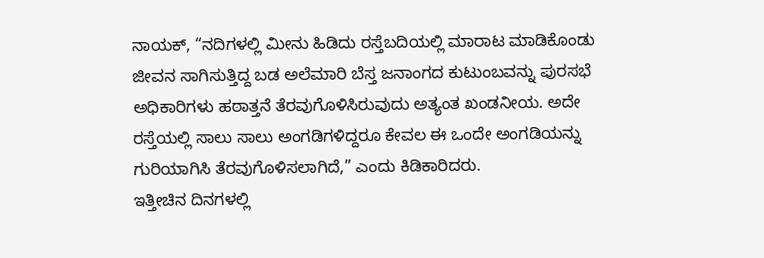ನಾಯಕ್, “ನದಿಗಳಲ್ಲಿ ಮೀನು ಹಿಡಿದು ರಸ್ತೆಬದಿಯಲ್ಲಿ ಮಾರಾಟ ಮಾಡಿಕೊಂಡು ಜೀವನ ಸಾಗಿಸುತ್ತಿದ್ದ ಬಡ ಅಲೆಮಾರಿ ಬೆಸ್ತ ಜನಾಂಗದ ಕುಟುಂಬವನ್ನು ಪುರಸಭೆ ಅಧಿಕಾರಿಗಳು ಹಠಾತ್ತನೆ ತೆರವುಗೊಳಿಸಿರುವುದು ಅತ್ಯಂತ ಖಂಡನೀಯ. ಅದೇ ರಸ್ತೆಯಲ್ಲಿ ಸಾಲು ಸಾಲು ಅಂಗಡಿಗಳಿದ್ದರೂ ಕೇವಲ ಈ ಒಂದೇ ಅಂಗಡಿಯನ್ನು ಗುರಿಯಾಗಿಸಿ ತೆರವುಗೊಳಿಸಲಾಗಿದೆ,” ಎಂದು ಕಿಡಿಕಾರಿದರು.
ಇತ್ತೀಚಿನ ದಿನಗಳಲ್ಲಿ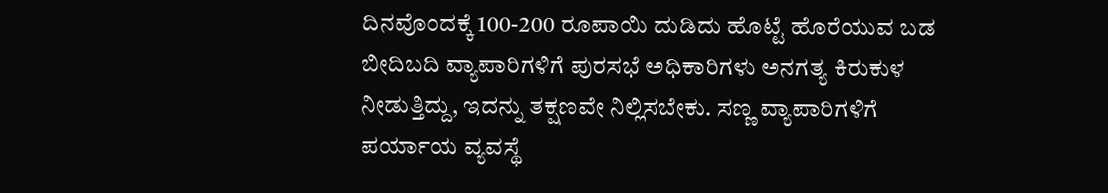ದಿನವೊಂದಕ್ಕೆ 100-200 ರೂಪಾಯಿ ದುಡಿದು ಹೊಟ್ಟೆ ಹೊರೆಯುವ ಬಡ ಬೀದಿಬದಿ ವ್ಯಾಪಾರಿಗಳಿಗೆ ಪುರಸಭೆ ಅಧಿಕಾರಿಗಳು ಅನಗತ್ಯ ಕಿರುಕುಳ ನೀಡುತ್ತಿದ್ದು, ಇದನ್ನು ತಕ್ಷಣವೇ ನಿಲ್ಲಿಸಬೇಕು. ಸಣ್ಣ ವ್ಯಾಪಾರಿಗಳಿಗೆ ಪರ್ಯಾಯ ವ್ಯವಸ್ಥೆ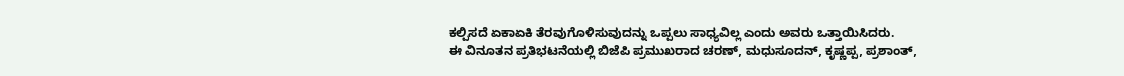ಕಲ್ಪಿಸದೆ ಏಕಾಏಕಿ ತೆರವುಗೊಳಿಸುವುದನ್ನು ಒಪ್ಪಲು ಸಾಧ್ಯವಿಲ್ಲ ಎಂದು ಅವರು ಒತ್ತಾಯಿಸಿದರು.
ಈ ವಿನೂತನ ಪ್ರತಿಭಟನೆಯಲ್ಲಿ ಬಿಜೆಪಿ ಪ್ರಮುಖರಾದ ಚರಣ್, ಮಧುಸೂದನ್, ಕೃಷ್ಣಪ್ಪ, ಪ್ರಶಾಂತ್,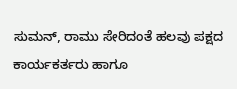ಸುಮನ್, ರಾಮು ಸೇರಿದಂತೆ ಹಲವು ಪಕ್ಷದ ಕಾರ್ಯಕರ್ತರು ಹಾಗೂ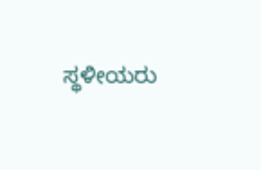ಸ್ಥಳೀಯರು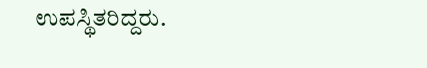ಉಪಸ್ಥಿತರಿದ್ದರು.